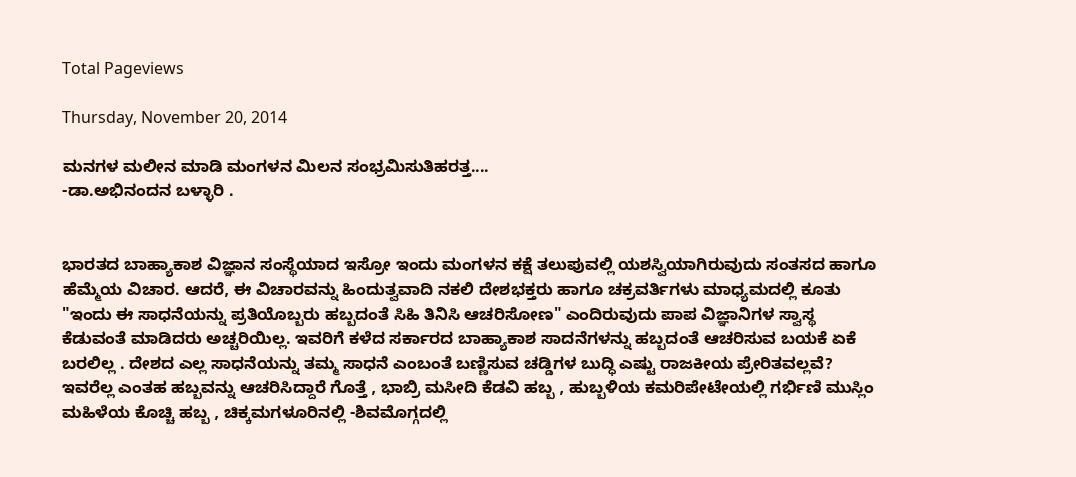Total Pageviews

Thursday, November 20, 2014

ಮನಗಳ ಮಲೀನ ಮಾಡಿ ಮಂಗಳನ ಮಿಲನ ಸಂಭ್ರಮಿಸುತಿಹರತ್ತ....
-ಡಾ.ಅಭಿನಂದನ ಬಳ್ಳಾರಿ .


ಭಾರತದ ಬಾಹ್ಯಾಕಾಶ ವಿಜ್ಞಾನ ಸಂಸ್ಥೆಯಾದ ಇಸ್ರೋ ಇಂದು ಮಂಗಳನ ಕಕ್ಷೆ ತಲುಪುವಲ್ಲಿ ಯಶಸ್ವಿಯಾಗಿರುವುದು ಸಂತಸದ ಹಾಗೂ ಹೆಮ್ಮೆಯ ವಿಚಾರ. ಆದರೆ, ಈ ವಿಚಾರವನ್ನು ಹಿಂದುತ್ವವಾದಿ ನಕಲಿ ದೇಶಭಕ್ತರು ಹಾಗೂ ಚಕ್ರವರ್ತಿಗಳು ಮಾಧ್ಯಮದಲ್ಲಿ ಕೂತು "ಇಂದು ಈ ಸಾಧನೆಯನ್ನು ಪ್ರತಿಯೊಬ್ಬರು ಹಬ್ಬದಂತೆ ಸಿಹಿ ತಿನಿಸಿ ಆಚರಿಸೋಣ" ಎಂದಿರುವುದು ಪಾಪ ವಿಜ್ಞಾನಿಗಳ ಸ್ವಾಸ್ಥ ಕೆಡುವಂತೆ ಮಾಡಿದರು ಅಚ್ಚರಿಯಿಲ್ಲ. ಇವರಿಗೆ ಕಳೆದ ಸರ್ಕಾರದ ಬಾಹ್ಯಾಕಾಶ ಸಾದನೆಗಳನ್ನು ಹಬ್ಬದಂತೆ ಆಚರಿಸುವ ಬಯಕೆ ಏಕೆ ಬರಲಿಲ್ಲ . ದೇಶದ ಎಲ್ಲ ಸಾಧನೆಯನ್ನು ತಮ್ಮ ಸಾಧನೆ ಎಂಬಂತೆ ಬಣ್ಣಿಸುವ ಚಡ್ಡಿಗಳ ಬುದ್ಧಿ ಎಷ್ಟು ರಾಜಕೀಯ ಪ್ರೇರಿತವಲ್ಲವೆ? ಇವರೆಲ್ಲ ಎಂತಹ ಹಬ್ಬವನ್ನು ಆಚರಿಸಿದ್ದಾರೆ ಗೊತ್ತೆ , ಭಾಬ್ರಿ ಮಸೀದಿ ಕೆಡವಿ ಹಬ್ಬ , ಹುಬ್ಬಳಿಯ ಕಮರಿಪೇಟೇಯಲ್ಲಿ ಗರ್ಭಿಣಿ ಮುಸ್ಲಿಂ ಮಹಿಳೆಯ ಕೊಚ್ಚಿ ಹಬ್ಬ , ಚಿಕ್ಕಮಗಳೂರಿನಲ್ಲಿ -ಶಿವಮೊಗ್ಗದಲ್ಲಿ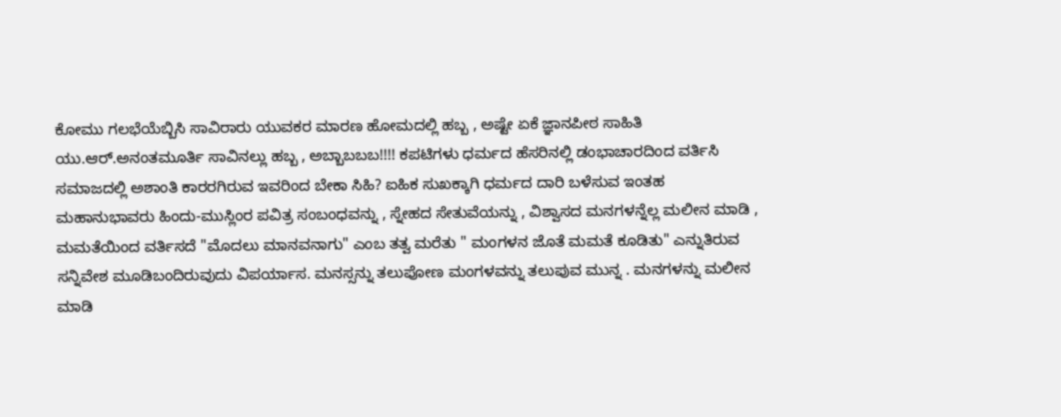ಕೋಮು ಗಲಭೆಯೆಬ್ಬಿಸಿ ಸಾವಿರಾರು ಯುವಕರ ಮಾರಣ ಹೋಮದಲ್ಲಿ ಹಬ್ಬ , ಅಷ್ಟೇ ಏಕೆ ಜ್ಞಾನಪೀಠ ಸಾಹಿತಿ ಯು.ಆರ್.ಅನಂತಮೂರ್ತಿ ಸಾವಿನಲ್ಲು ಹಬ್ಬ , ಅಬ್ಬಾಬಬಬ!!!! ಕಪಟಿಗಳು ಧರ್ಮದ ಹೆಸರಿನಲ್ಲಿ ಡಂಭಾಚಾರದಿಂದ ವರ್ತಿಸಿ ಸಮಾಜದಲ್ಲಿ ಅಶಾಂತಿ ಕಾರರಗಿರುವ ಇವರಿಂದ ಬೇಕಾ ಸಿಹಿ? ಐಹಿಕ ಸುಖಕ್ಕಾಗಿ ಧರ್ಮದ ದಾರಿ ಬಳೆಸುವ ಇಂತಹ ಮಹಾನುಭಾವರು ಹಿಂದು-ಮುಸ್ಲಿಂರ ಪವಿತ್ರ ಸಂಬಂಧವನ್ನು , ಸ್ನೇಹದ ಸೇತುವೆಯನ್ನು , ವಿಶ್ವಾಸದ ಮನಗಳನ್ನೆಲ್ಲ ಮಲೀನ ಮಾಡಿ , ಮಮತೆಯಿಂದ ವರ್ತಿಸದೆ "ಮೊದಲು ಮಾನವನಾಗು" ಎಂಬ ತತ್ವ ಮರೆತು " ಮಂಗಳನ ಜೊತೆ ಮಮತೆ ಕೂಡಿತು" ಎನ್ನುತಿರುವ ಸನ್ನಿವೇಶ ಮೂಡಿಬಂದಿರುವುದು ವಿಪರ್ಯಾಸ. ಮನಸ್ಸನ್ನು ತಲುಪೋಣ ಮಂಗಳವನ್ನು ತಲುಪುವ ಮುನ್ನ . ಮನಗಳನ್ನು ಮಲೀನ ಮಾಡಿ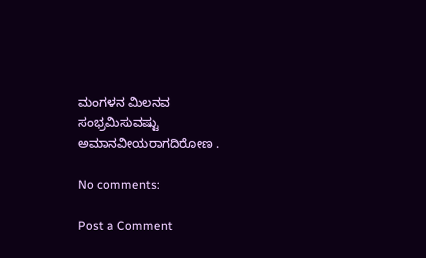ಮಂಗಳನ ಮಿಲನವ ಸಂಭ್ರಮಿಸುವಷ್ಟು ಅಮಾನವೀಯರಾಗದಿರೋಣ .

No comments:

Post a Comment